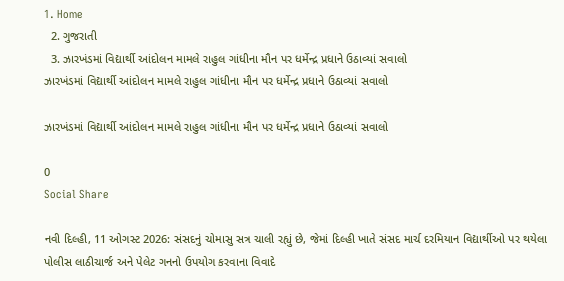1. Home
  2. ગુજરાતી
  3. ઝારખંડમાં વિદ્યાર્થી આંદોલન મામલે રાહુલ ગાંધીના મૌન પર ધર્મેન્દ્ર પ્રધાને ઉઠાવ્યાં સવાલો
ઝારખંડમાં વિદ્યાર્થી આંદોલન મામલે રાહુલ ગાંધીના મૌન પર ધર્મેન્દ્ર પ્રધાને ઉઠાવ્યાં સવાલો

ઝારખંડમાં વિદ્યાર્થી આંદોલન મામલે રાહુલ ગાંધીના મૌન પર ધર્મેન્દ્ર પ્રધાને ઉઠાવ્યાં સવાલો

0
Social Share

નવી દિલ્હી, 11 ઓગસ્ટ 2026: સંસદનું ચોમાસુ સત્ર ચાલી રહ્યું છે, જેમાં દિલ્હી ખાતે સંસદ માર્ચ દરમિયાન વિદ્યાર્થીઓ પર થયેલા પોલીસ લાઠીચાર્જ અને પેલેટ ગનનો ઉપયોગ કરવાના વિવાદે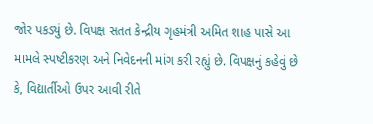જોર પકડ્યું છે. વિપક્ષ સતત કેન્દ્રીય ગૃહમંત્રી અમિત શાહ પાસે આ મામલે સ્પષ્ટીકરણ અને નિવેદનની માંગ કરી રહ્યું છે. વિપક્ષનું કહેવું છે કે, વિદ્યાર્તીઓ ઉપર આવી રીતે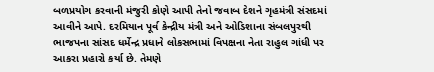બળપ્રયોગ કરવાની મંજુરી કોણે આપી તેનો જવાબ દેશને ગૃહમંત્રી સંસદમાં આવીને આપે. દરમિયાન પૂર્વ કેન્દ્રીય મંત્રી અને ઓડિશાના સંબલપુરથી ભાજપના સાંસદ ધર્મેન્દ્ર પ્રધાને લોકસભામાં વિપક્ષના નેતા રાહુલ ગાંધી પર આકરા પ્રહારો કર્યા છે. તેમણે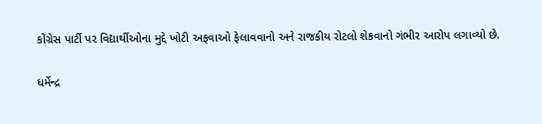કોંગ્રેસ પાર્ટી પર વિદ્યાર્થીઓના મુદ્દે ખોટી અફવાઓ ફેલાવવાનો અને રાજકીય રોટલો શેકવાનો ગંભીર આરોપ લગાવ્યો છે.

ધર્મેન્દ્ર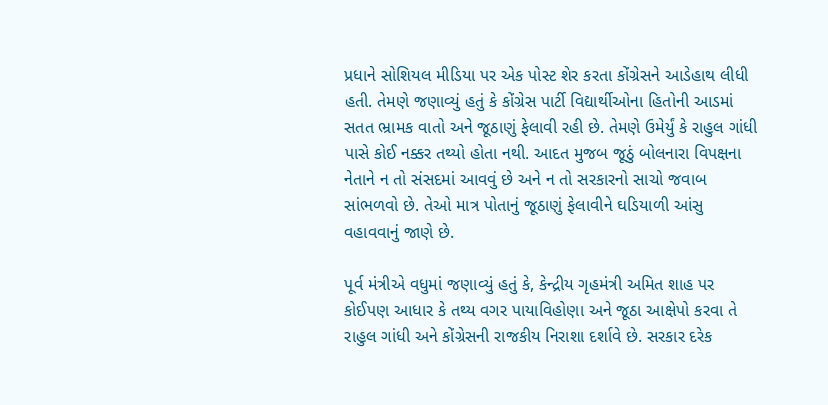પ્રધાને સોશિયલ મીડિયા પર એક પોસ્ટ શેર કરતા કોંગ્રેસને આડેહાથ લીધી હતી. તેમણે જણાવ્યું હતું કે કોંગ્રેસ પાર્ટી વિદ્યાર્થીઓના હિતોની આડમાં સતત ભ્રામક વાતો અને જૂઠાણું ફેલાવી રહી છે. તેમણે ઉમેર્યું કે રાહુલ ગાંધી પાસે કોઈ નક્કર તથ્યો હોતા નથી. આદત મુજબ જૂઠું બોલનારા વિપક્ષના નેતાને ન તો સંસદમાં આવવું છે અને ન તો સરકારનો સાચો જવાબ સાંભળવો છે. તેઓ માત્ર પોતાનું જૂઠાણું ફેલાવીને ઘડિયાળી આંસુ વહાવવાનું જાણે છે.

પૂર્વ મંત્રીએ વધુમાં જણાવ્યું હતું કે, કેન્દ્રીય ગૃહમંત્રી અમિત શાહ પર કોઈપણ આધાર કે તથ્ય વગર પાયાવિહોણા અને જૂઠા આક્ષેપો કરવા તે રાહુલ ગાંધી અને કોંગ્રેસની રાજકીય નિરાશા દર્શાવે છે. સરકાર દરેક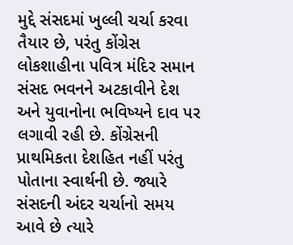મુદ્દે સંસદમાં ખુલ્લી ચર્ચા કરવા તૈયાર છે, પરંતુ કોંગ્રેસ લોકશાહીના પવિત્ર મંદિર સમાન સંસદ ભવનને અટકાવીને દેશ અને યુવાનોના ભવિષ્યને દાવ પર લગાવી રહી છે. કોંગ્રેસની પ્રાથમિકતા દેશહિત નહીં પરંતુ પોતાના સ્વાર્થની છે. જ્યારે સંસદની અંદર ચર્ચાનો સમય આવે છે ત્યારે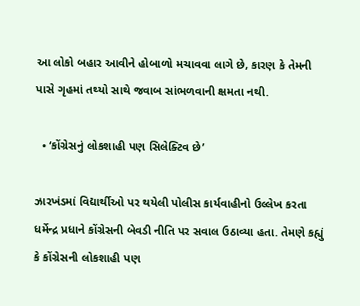આ લોકો બહાર આવીને હોબાળો મચાવવા લાગે છે, કારણ કે તેમની પાસે ગૃહમાં તથ્યો સાથે જવાબ સાંભળવાની ક્ષમતા નથી.

  • ‘કોંગ્રેસનું લોકશાહી પણ સિલેક્ટિવ છે’

ઝારખંડમાં વિદ્યાર્થીઓ પર થયેલી પોલીસ કાર્યવાહીનો ઉલ્લેખ કરતા ધર્મેન્દ્ર પ્રધાને કોંગ્રેસની બેવડી નીતિ પર સવાલ ઉઠાવ્યા હતા. તેમણે કહ્યું કે કોંગ્રેસની લોકશાહી પણ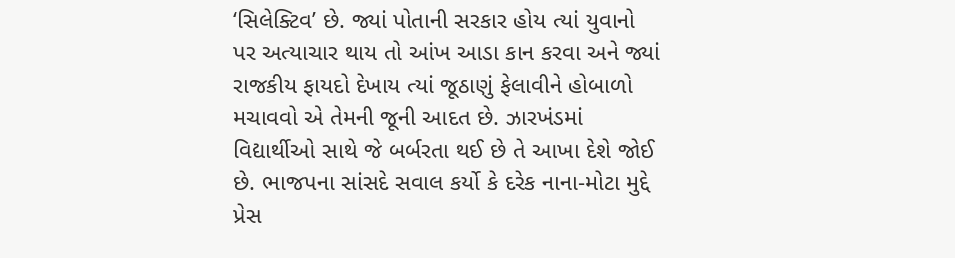‘સિલેક્ટિવ’ છે. જ્યાં પોતાની સરકાર હોય ત્યાં યુવાનો પર અત્યાચાર થાય તો આંખ આડા કાન કરવા અને જ્યાં રાજકીય ફાયદો દેખાય ત્યાં જૂઠાણું ફેલાવીને હોબાળો મચાવવો એ તેમની જૂની આદત છે. ઝારખંડમાં વિદ્યાર્થીઓ સાથે જે બર્બરતા થઈ છે તે આખા દેશે જોઈ છે. ભાજપના સાંસદે સવાલ કર્યો કે દરેક નાના-મોટા મુદ્દે પ્રેસ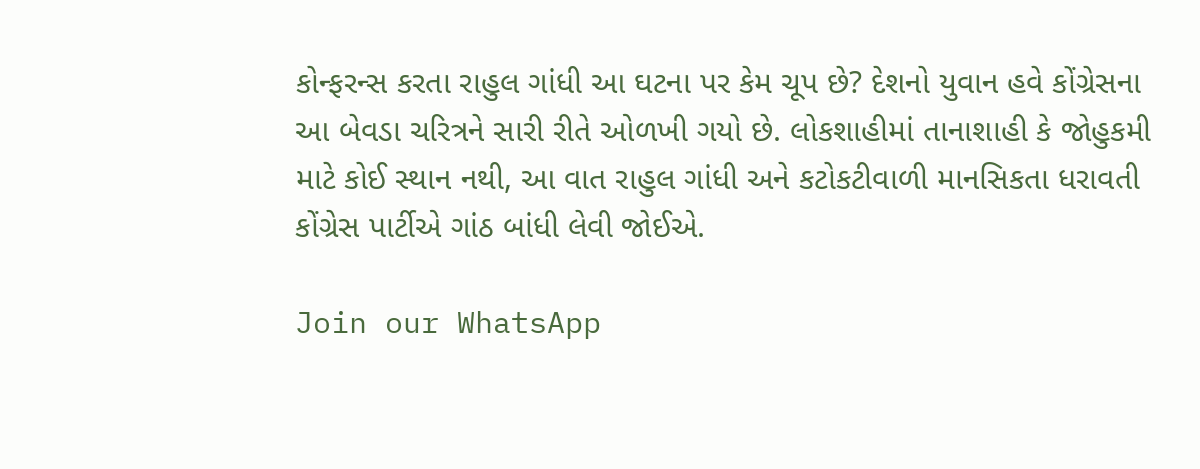કોન્ફરન્સ કરતા રાહુલ ગાંધી આ ઘટના પર કેમ ચૂપ છે? દેશનો યુવાન હવે કોંગ્રેસના આ બેવડા ચરિત્રને સારી રીતે ઓળખી ગયો છે. લોકશાહીમાં તાનાશાહી કે જોહુકમી માટે કોઈ સ્થાન નથી, આ વાત રાહુલ ગાંધી અને કટોકટીવાળી માનસિકતા ધરાવતી કોંગ્રેસ પાર્ટીએ ગાંઠ બાંધી લેવી જોઈએ.

Join our WhatsApp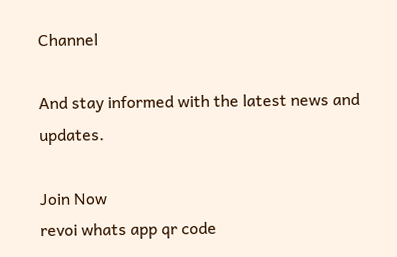Channel

And stay informed with the latest news and updates.

Join Now
revoi whats app qr code